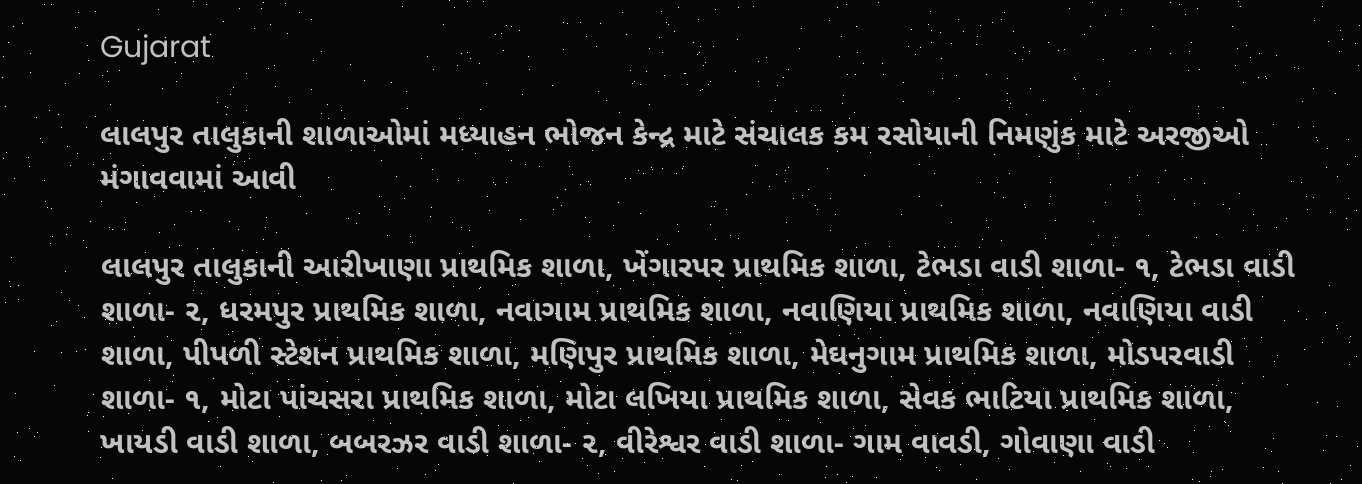Gujarat

લાલપુર તાલુકાની શાળાઓમાં મધ્યાહન ભોજન કેન્દ્ર માટે સંચાલક કમ રસોયાની નિમણુંક માટે અરજીઓ મંગાવવામાં આવી

લાલપુર તાલુકાની આરીખાણા પ્રાથમિક શાળા, ખેંગારપર પ્રાથમિક શાળા, ટેભડા વાડી શાળા- ૧, ટેભડા વાડી શાળા- ૨, ધરમપુર પ્રાથમિક શાળા, નવાગામ પ્રાથમિક શાળા, નવાણિયા પ્રાથમિક શાળા, નવાણિયા વાડી શાળા, પીપળી સ્ટેશન પ્રાથમિક શાળા, મણિપુર પ્રાથમિક શાળા, મેઘનુગામ પ્રાથમિક શાળા, મોડપરવાડી શાળા- ૧, મોટા પાંચસરા પ્રાથમિક શાળા, મોટા લખિયા પ્રાથમિક શાળા, સેવક ભાટિયા પ્રાથમિક શાળા, ખાયડી વાડી શાળા, બબરઝર વાડી શાળા- ૨, વીરેશ્વર વાડી શાળા- ગામ વાવડી, ગોવાણા વાડી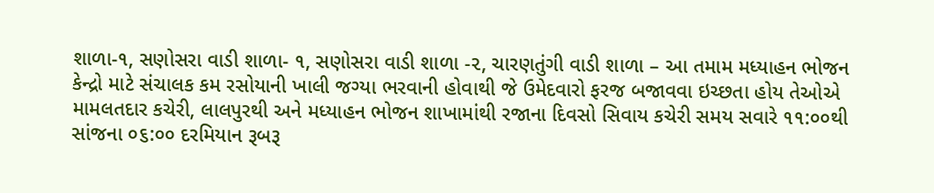શાળા-૧, સણોસરા વાડી શાળા- ૧, સણોસરા વાડી શાળા -૨, ચારણતુંગી વાડી શાળા – આ તમામ મધ્યાહન ભોજન કેન્દ્રો માટે સંચાલક કમ રસોયાની ખાલી જગ્યા ભરવાની હોવાથી જે ઉમેદવારો ફરજ બજાવવા ઇચ્છતા હોય તેઓએ મામલતદાર કચેરી, લાલપુરથી અને મધ્યાહન ભોજન શાખામાંથી રજાના દિવસો સિવાય કચેરી સમય સવારે ૧૧:૦૦થી સાંજના ૦૬:૦૦ દરમિયાન રૂબરૂ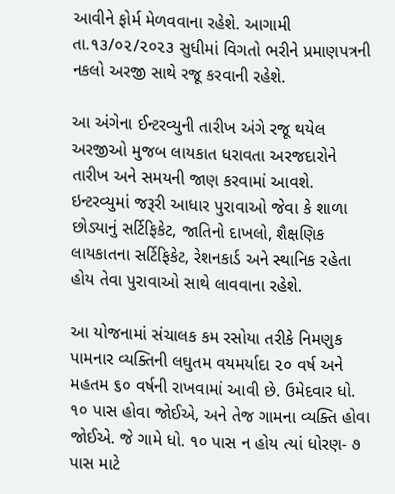આવીને ફોર્મ મેળવવાના રહેશે. આગામી તા.૧૩/૦૨/૨૦૨૩ સુધીમાં વિગતો ભરીને પ્રમાણપત્રની નકલો અરજી સાથે રજૂ કરવાની રહેશે.

આ અંગેના ઈન્ટરવ્યુની તારીખ અંગે રજૂ થયેલ અરજીઓ મુજબ લાયકાત ધરાવતા અરજદારોને તારીખ અને સમયની જાણ કરવામાં આવશે. ઇન્ટરવ્યુમાં જરૂરી આધાર પુરાવાઓ જેવા કે શાળા છોડ્યાનું સર્ટિફિકેટ, જાતિનો દાખલો, શૈક્ષણિક લાયકાતના સર્ટિફિકેટ, રેશનકાર્ડ અને સ્થાનિક રહેતા હોય તેવા પુરાવાઓ સાથે લાવવાના રહેશે.

આ યોજનામાં સંચાલક કમ રસોયા તરીકે નિમણુક પામનાર વ્યક્તિની લઘુતમ વયમર્યાદા ૨૦ વર્ષ અને મહતમ ૬૦ વર્ષની રાખવામાં આવી છે. ઉમેદવાર ધો. ૧૦ પાસ હોવા જોઈએ, અને તેજ ગામના વ્યક્તિ હોવા જોઈએ. જે ગામે ધો. ૧૦ પાસ ન હોય ત્યાં ધોરણ- ૭ પાસ માટે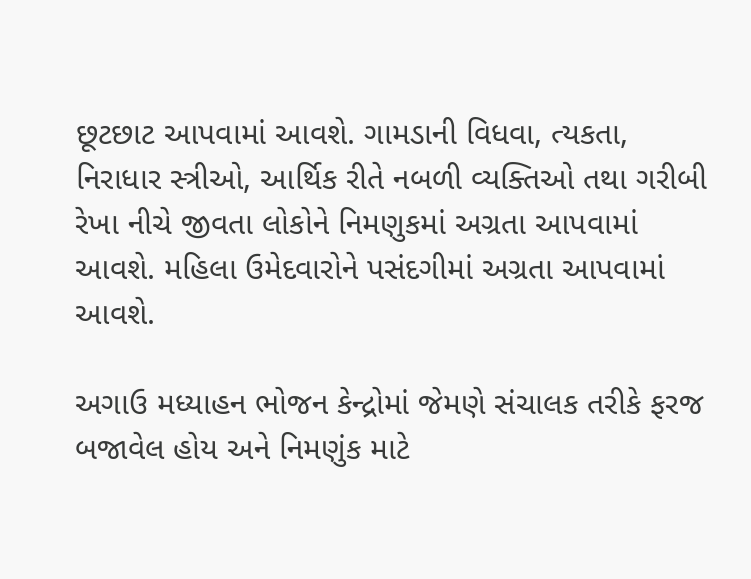છૂટછાટ આપવામાં આવશે. ગામડાની વિધવા, ત્યકતા, નિરાધાર સ્ત્રીઓ, આર્થિક રીતે નબળી વ્યક્તિઓ તથા ગરીબી રેખા નીચે જીવતા લોકોને નિમણુકમાં અગ્રતા આપવામાં આવશે. મહિલા ઉમેદવારોને પસંદગીમાં અગ્રતા આપવામાં આવશે.

અગાઉ મધ્યાહન ભોજન કેન્દ્રોમાં જેમણે સંચાલક તરીકે ફરજ બજાવેલ હોય અને નિમણુંક માટે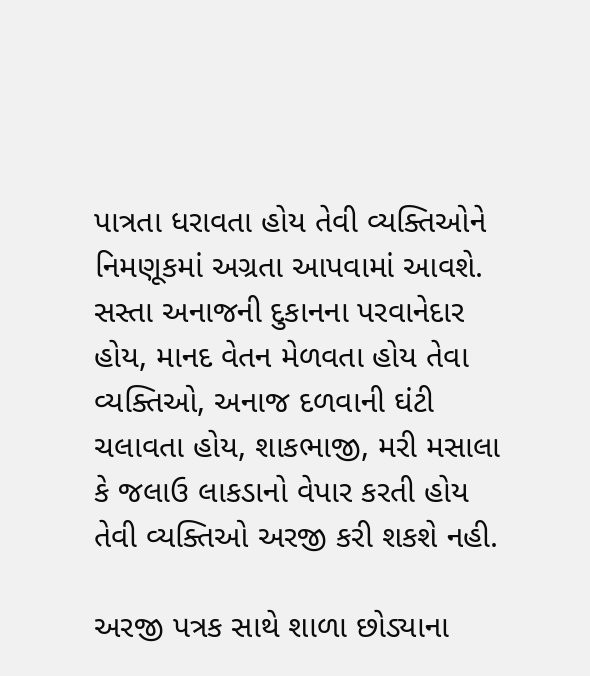પાત્રતા ધરાવતા હોય તેવી વ્યક્તિઓને નિમણૂકમાં અગ્રતા આપવામાં આવશે. સસ્તા અનાજની દુકાનના પરવાનેદાર હોય, માનદ વેતન મેળવતા હોય તેવા વ્યક્તિઓ, અનાજ દળવાની ઘંટી ચલાવતા હોય, શાકભાજી, મરી મસાલા કે જલાઉ લાકડાનો વેપાર કરતી હોય તેવી વ્યક્તિઓ અરજી કરી શકશે નહી.

અરજી પત્રક સાથે શાળા છોડ્યાના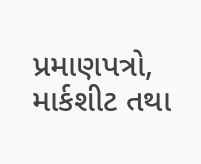પ્રમાણપત્રો, માર્કશીટ તથા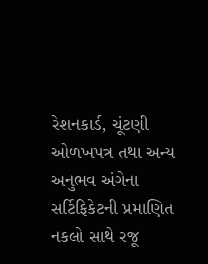રેશનકાર્ડ, ચૂંટણી ઓળખપત્ર તથા અન્ય અનુભવ અંગેના સર્ટિફિકેટની પ્રમાણિત નકલો સાથે રજૂ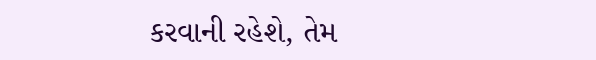કરવાની રહેશે, તેમ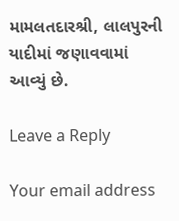મામલતદારશ્રી, લાલપુરની યાદીમાં જણાવવામાં આવ્યું છે.

Leave a Reply

Your email address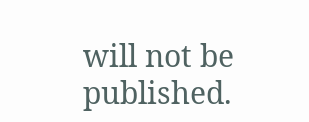will not be published.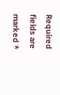Required fields are marked *